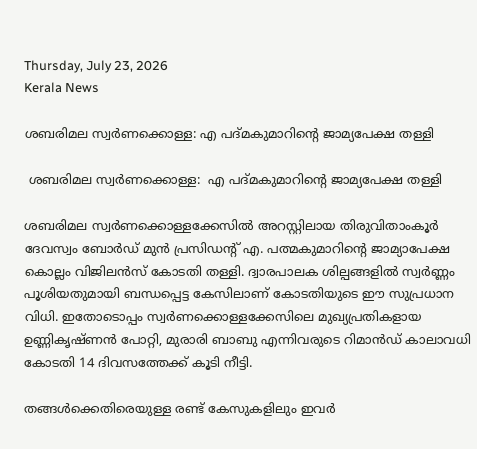Thursday, July 23, 2026
Kerala News

ശബരിമല സ്വര്‍ണക്കൊള്ള: എ പദ്മകുമാറിന്റെ ജാമ്യപേക്ഷ തള്ളി

 ശബരിമല സ്വര്‍ണക്കൊള്ള:  എ പദ്മകുമാറിന്റെ ജാമ്യപേക്ഷ തള്ളി

ശബരിമല സ്വര്‍ണക്കൊള്ളക്കേസില്‍ അറസ്റ്റിലായ തിരുവിതാംകൂര്‍ ദേവസ്വം ബോര്‍ഡ് മുന്‍ പ്രസിഡന്റ് എ. പത്മകുമാറിന്റെ ജാമ്യാപേക്ഷ കൊല്ലം വിജിലന്‍സ് കോടതി തള്ളി. ദ്വാരപാലക ശില്പങ്ങളില്‍ സ്വര്‍ണ്ണം പൂശിയതുമായി ബന്ധപ്പെട്ട കേസിലാണ് കോടതിയുടെ ഈ സുപ്രധാന വിധി. ഇതോടൊപ്പം സ്വര്‍ണക്കൊള്ളക്കേസിലെ മുഖ്യപ്രതികളായ ഉണ്ണികൃഷ്ണന്‍ പോറ്റി, മുരാരി ബാബു എന്നിവരുടെ റിമാന്‍ഡ് കാലാവധി കോടതി 14 ദിവസത്തേക്ക് കൂടി നീട്ടി.

തങ്ങള്‍ക്കെതിരെയുള്ള രണ്ട് കേസുകളിലും ഇവര്‍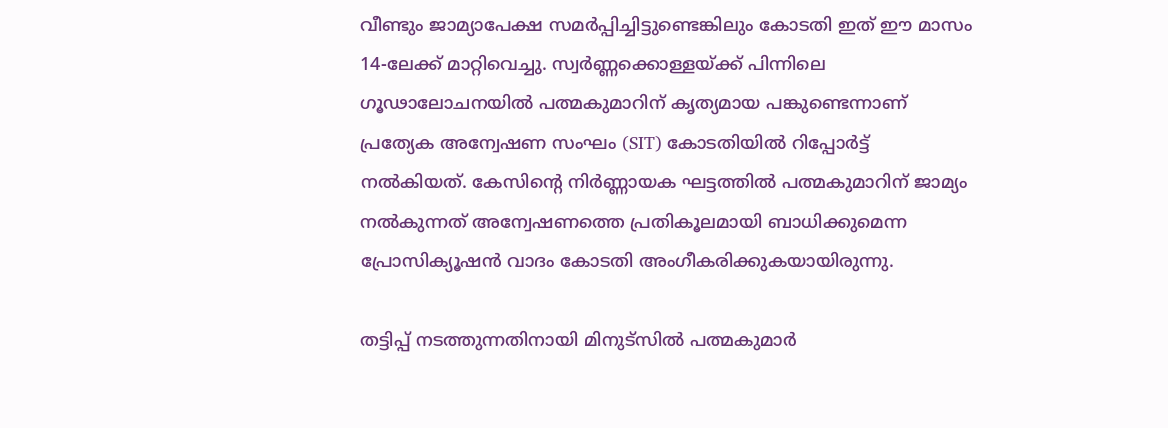വീണ്ടും ജാമ്യാപേക്ഷ സമര്‍പ്പിച്ചിട്ടുണ്ടെങ്കിലും കോടതി ഇത് ഈ മാസം 14-ലേക്ക് മാറ്റിവെച്ചു. സ്വര്‍ണ്ണക്കൊള്ളയ്ക്ക് പിന്നിലെ ഗൂഢാലോചനയില്‍ പത്മകുമാറിന് കൃത്യമായ പങ്കുണ്ടെന്നാണ് പ്രത്യേക അന്വേഷണ സംഘം (SIT) കോടതിയില്‍ റിപ്പോര്‍ട്ട് നല്‍കിയത്. കേസിന്റെ നിര്‍ണ്ണായക ഘട്ടത്തില്‍ പത്മകുമാറിന് ജാമ്യം നല്‍കുന്നത് അന്വേഷണത്തെ പ്രതികൂലമായി ബാധിക്കുമെന്ന പ്രോസിക്യൂഷന്‍ വാദം കോടതി അംഗീകരിക്കുകയായിരുന്നു.

തട്ടിപ്പ് നടത്തുന്നതിനായി മിനുട്‌സില്‍ പത്മകുമാര്‍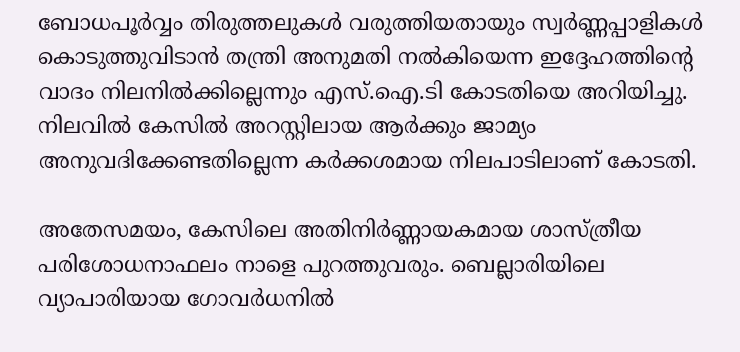ബോധപൂര്‍വ്വം തിരുത്തലുകള്‍ വരുത്തിയതായും സ്വര്‍ണ്ണപ്പാളികള്‍ കൊടുത്തുവിടാന്‍ തന്ത്രി അനുമതി നല്‍കിയെന്ന ഇദ്ദേഹത്തിന്റെ വാദം നിലനില്‍ക്കില്ലെന്നും എസ്.ഐ.ടി കോടതിയെ അറിയിച്ചു. നിലവില്‍ കേസില്‍ അറസ്റ്റിലായ ആര്‍ക്കും ജാമ്യം അനുവദിക്കേണ്ടതില്ലെന്ന കര്‍ക്കശമായ നിലപാടിലാണ് കോടതി.

അതേസമയം, കേസിലെ അതിനിര്‍ണ്ണായകമായ ശാസ്ത്രീയ പരിശോധനാഫലം നാളെ പുറത്തുവരും. ബെല്ലാരിയിലെ വ്യാപാരിയായ ഗോവര്‍ധനില്‍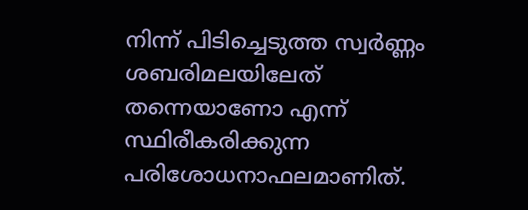നിന്ന് പിടിച്ചെടുത്ത സ്വര്‍ണ്ണം ശബരിമലയിലേത് തന്നെയാണോ എന്ന് സ്ഥിരീകരിക്കുന്ന പരിശോധനാഫലമാണിത്.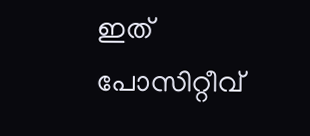ഇത് പോസിറ്റീവ്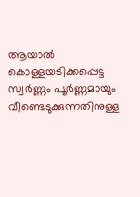ആയാല്‍ കൊള്ളയടിക്കപ്പെട്ട സ്വര്‍ണ്ണം പൂര്‍ണ്ണമായും വീണ്ടെടുക്കുന്നതിനുള്ള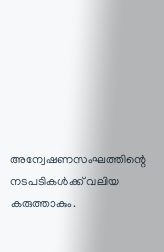അന്വേഷണസംഘത്തിന്റെ നടപടികള്‍ക്ക് വലിയ കരുത്താകും.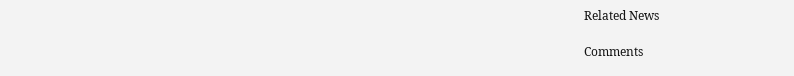Related News

Comments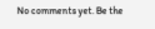No comments yet. Be the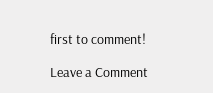first to comment!

Leave a Comment